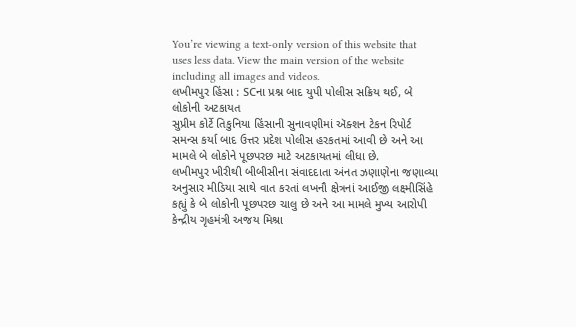You’re viewing a text-only version of this website that uses less data. View the main version of the website including all images and videos.
લખીમપુર હિંસા : SCના પ્રશ્ન બાદ યુપી પોલીસ સક્રિય થઈ, બે લોકોની અટકાયત
સુપ્રીમ કોર્ટે તિકુનિયા હિંસાની સુનાવણીમાં ઍક્શન ટેકન રિપોર્ટ સમન્સ કર્યા બાદ ઉત્તર પ્રદેશ પોલીસ હરકતમાં આવી છે અને આ મામલે બે લોકોને પૂછપરછ માટે અટકાયતમાં લીધા છે.
લખીમપુર ખીરીથી બીબીસીના સંવાદદાતા અંનત ઝણાણેના જણાવ્યા અનુસાર મીડિયા સાથે વાત કરતાં લખનૌ ક્ષેત્રનાં આઈજી લક્ષ્મીસિંહે કહ્યું કે બે લોકોની પૂછપરછ ચાલુ છે અને આ મામલે મુખ્ય આરોપી કેન્દ્રીય ગૃહમંત્રી અજય મિશ્રા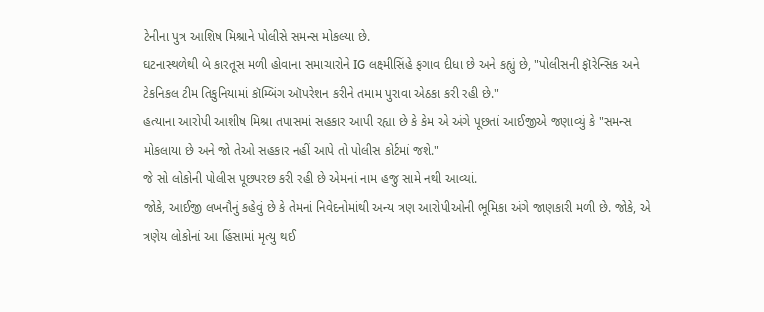ટેનીના પુત્ર આશિષ મિશ્રાને પોલીસે સમન્સ મોકલ્યા છે.
ઘટનાસ્થળેથી બે કારતૂસ મળી હોવાના સમાચારોને IG લક્ષ્મીસિંહે ફગાવ દીધા છે અને કહ્યું છે, "પોલીસની ફૉરેન્સિક અને ટેકનિકલ ટીમ તિકુનિયામાં કૉમ્બિંગ ઑપરેશન કરીને તમામ પુરાવા એઠકા કરી રહી છે."
હત્યાના આરોપી આશીષ મિશ્રા તપાસમાં સહકાર આપી રહ્યા છે કે કેમ એ અંગે પૂછતાં આઈજીએ જણાવ્યું કે "સમન્સ મોકલાયા છે અને જો તેઓ સહકાર નહીં આપે તો પોલીસ કોર્ટમાં જશે."
જે સો લોકોની પોલીસ પૂછપરછ કરી રહી છે એમનાં નામ હજુ સામે નથી આવ્યાં.
જોકે, આઈજી લખનૌનું કહેવું છે કે તેમનાં નિવેદનોમાંથી અન્ય ત્રણ આરોપીઓની ભૂમિકા અંગે જાણકારી મળી છે. જોકે, એ ત્રણેય લોકોનાં આ હિંસામાં મૃત્યુ થઈ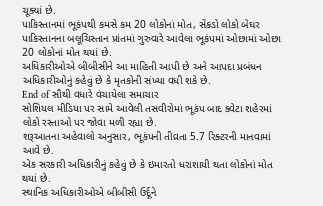ચૂક્યાં છે.
પાકિસ્તાનમાં ભૂકંપથી કમસે કમ 20 લોકોનાં મોત, સેંકડો લોકો બેઘર
પાકિસ્તાનના બલૂચિસ્તાન પ્રાંતમાં ગુરુવારે આવેલા ભૂકંપમાં ઓછામાં ઓછા 20 લોકોનાં મોત થયાં છે.
અધિકારીઓએ બીબીસીને આ માહિતી આપી છે અને આપદા પ્રબંધન અધિકારીઓનું કહેવું છે કે મૃતકોની સંખ્યા વધી શકે છે.
End of સૌથી વધારે વંચાયેલા સમાચાર
સોશિયલ મીડિયા પર સામે આવેલી તસવીરોમાં ભૂકંપ બાદ ક્વેટા શહેરમાં લોકો રસ્તાઓ પર જોવા મળી રહ્યા છે.
શરૂઆતના અહેવાલો અનુસાર, ભૂકંપની તીવ્રતા 5.7 રિક્ટરની માનવામાં આવે છે.
એક સરકારી અધિકારીનું કહેવું છે કે ઇમારતો ધરાશાયી થતા લોકોનાં મોત થયાં છે.
સ્થાનિક અધિકારીઓએ બીબીસી ઉર્દૂને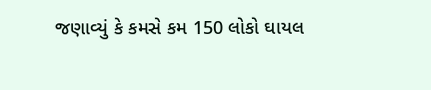જણાવ્યું કે કમસે કમ 150 લોકો ઘાયલ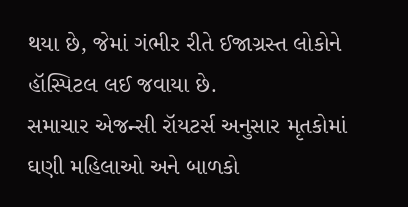થયા છે, જેમાં ગંભીર રીતે ઈજાગ્રસ્ત લોકોને હૉસ્પિટલ લઈ જવાયા છે.
સમાચાર એજન્સી રૉયટર્સ અનુસાર મૃતકોમાં ઘણી મહિલાઓ અને બાળકો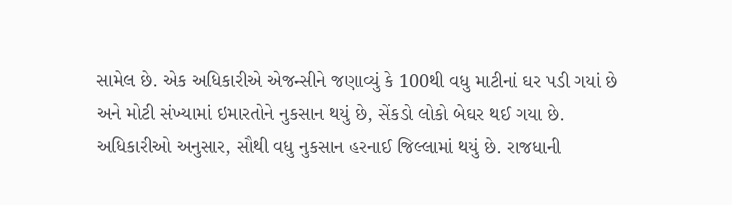સામેલ છે. એક અધિકારીએ એજન્સીને જણાવ્યું કે 100થી વધુ માટીનાં ઘર પડી ગયાં છે અને મોટી સંખ્યામાં ઇમારતોને નુકસાન થયું છે, સેંકડો લોકો બેઘર થઈ ગયા છે.
અધિકારીઓ અનુસાર, સૌથી વધુ નુકસાન હરનાઈ જિલ્લામાં થયું છે. રાજધાની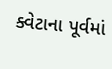ક્વેટાના પૂર્વમાં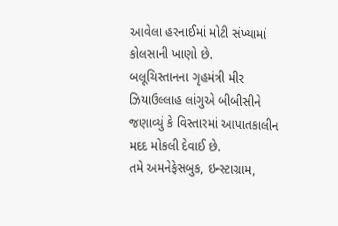આવેલા હરનાઈમાં મોટી સંખ્યામાં કોલસાની ખાણો છે.
બલૂચિસ્તાનના ગૃહમંત્રી મીર ઝિયાઉલ્લાહ લાંગુએ બીબીસીને જણાવ્યું કે વિસ્તારમાં આપાતકાલીન મદદ મોકલી દેવાઈ છે.
તમે અમનેફેસબુક, ઇન્સ્ટાગ્રામ,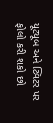યૂટ્યૂબ અને ટ્વિટર પર ફોલો કરી શકો છો